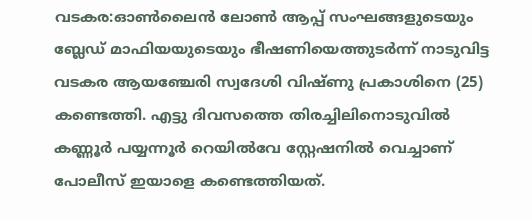വടകര:ഓൺലൈൻ ലോൺ ആപ്പ് സംഘങ്ങളുടെയും ബ്ലേഡ് മാഫിയയുടെയും ഭീഷണിയെത്തുടർന്ന് നാടുവിട്ട വടകര ആയഞ്ചേരി സ്വദേശി വിഷ്ണു പ്രകാശിനെ (25) കണ്ടെത്തി. എട്ടു ദിവസത്തെ തിരച്ചിലിനൊടുവിൽ കണ്ണൂർ പയ്യന്നൂർ റെയിൽവേ സ്റ്റേഷനിൽ വെച്ചാണ് പോലീസ് ഇയാളെ കണ്ടെത്തിയത്.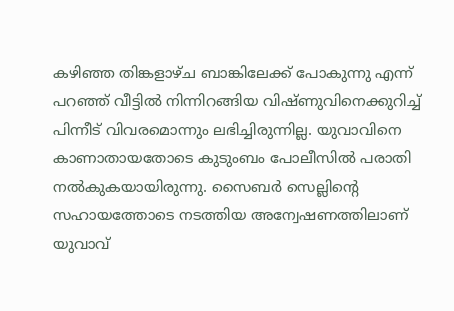കഴിഞ്ഞ തിങ്കളാഴ്ച ബാങ്കിലേക്ക് പോകുന്നു എന്ന് പറഞ്ഞ് വീട്ടിൽ നിന്നിറങ്ങിയ വിഷ്ണുവിനെക്കുറിച്ച് പിന്നീട് വിവരമൊന്നും ലഭിച്ചിരുന്നില്ല. യുവാവിനെ കാണാതായതോടെ കുടുംബം പോലീസിൽ പരാതി നൽകുകയായിരുന്നു. സൈബർ സെല്ലിന്റെ സഹായത്തോടെ നടത്തിയ അന്വേഷണത്തിലാണ് യുവാവ്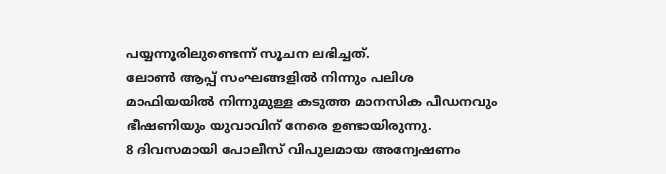പയ്യന്നൂരിലുണ്ടെന്ന് സൂചന ലഭിച്ചത്.
ലോൺ ആപ്പ് സംഘങ്ങളിൽ നിന്നും പലിശ മാഫിയയിൽ നിന്നുമുള്ള കടുത്ത മാനസിക പീഡനവും ഭീഷണിയും യുവാവിന് നേരെ ഉണ്ടായിരുന്നു.
8 ദിവസമായി പോലീസ് വിപുലമായ അന്വേഷണം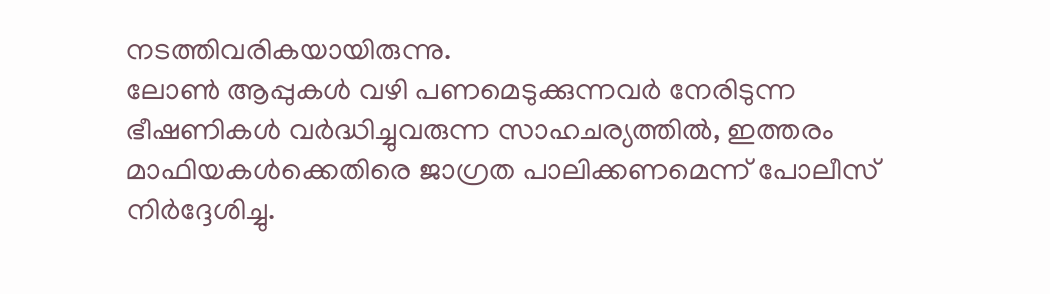നടത്തിവരികയായിരുന്നു.
ലോൺ ആപ്പുകൾ വഴി പണമെടുക്കുന്നവർ നേരിടുന്ന ഭീഷണികൾ വർദ്ധിച്ചുവരുന്ന സാഹചര്യത്തിൽ, ഇത്തരം മാഫിയകൾക്കെതിരെ ജാഗ്രത പാലിക്കണമെന്ന് പോലീസ് നിർദ്ദേശിച്ചു.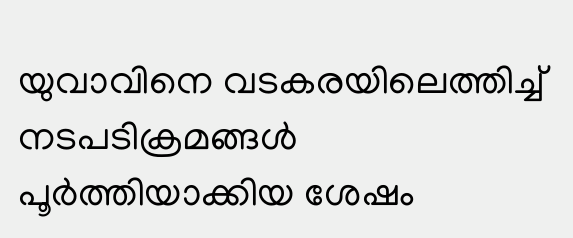യുവാവിനെ വടകരയിലെത്തിച്ച് നടപടിക്രമങ്ങൾ പൂർത്തിയാക്കിയ ശേഷം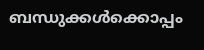ബന്ധുക്കൾക്കൊപ്പം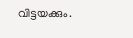വിട്ടയക്കും.